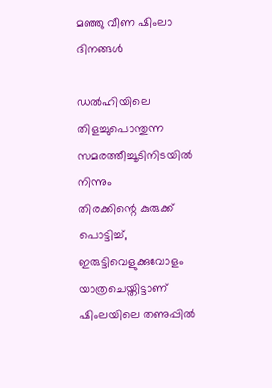മഞ്ഞു വീണ ഷിംലാ ദിനങ്ങൾ

ഡൽഹിയിലെ തിളച്ചുപൊന്തുന്ന സമരത്തീച്ചൂടിനിടയിൽ നിന്നും
തിരക്കിന്റെ കുരുക്ക് പൊട്ടിച്ച്,
ഇരുട്ടിവെളുക്കുവോളം യാത്രചെയ്തിട്ടാണ് ഷിംലയിലെ തണുപ്പിൽ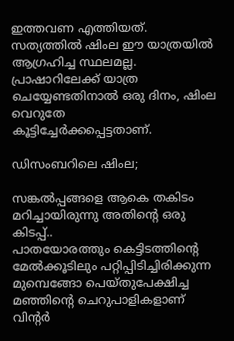ഇത്തവണ എത്തിയത്.
സത്യത്തിൽ ഷിംല ഈ യാത്രയിൽ ആഗ്രഹിച്ച സ്ഥലമല്ല.
പ്രാഷാറിലേക്ക് യാത്ര ചെയ്യേണ്ടതിനാൽ ഒരു ദിനം, ഷിംല വെറുതേ
കൂട്ടിച്ചേർക്കപ്പെട്ടതാണ്.

ഡിസംബറിലെ ഷിംല;

സങ്കൽപ്പങ്ങളെ ആകെ തകിടം മറിച്ചായിരുന്നു അതിന്റെ ഒരു കിടപ്പ്..
പാതയോരത്തും കെട്ടിടത്തിന്റെ മേൽക്കൂടിലും പറ്റിപ്പിടിച്ചിരിക്കുന്ന
മുമ്പെങ്ങോ പെയ്തുപേക്ഷിച്ച മഞ്ഞിന്റെ ചെറുപാളികളാണ് വിന്റർ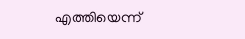എത്തിയെന്ന്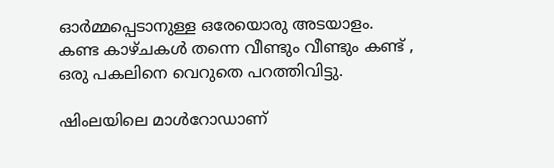ഓർമ്മപ്പെടാനുള്ള ഒരേയൊരു അടയാളം.
കണ്ട കാഴ്ചകൾ തന്നെ വീണ്ടും വീണ്ടും കണ്ട് ,
ഒരു പകലിനെ വെറുതെ പറത്തിവിട്ടു.

ഷിംലയിലെ മാൾറോഡാണ്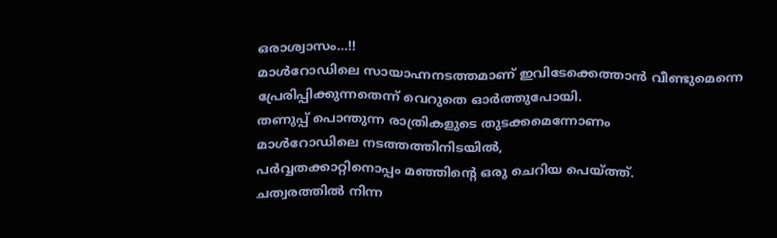ഒരാശ്വാസം…!!
മാൾറോഡിലെ സായാഹ്നനടത്തമാണ് ഇവിടേക്കെത്താൻ വീണ്ടുമെന്നെ
പ്രേരിപ്പിക്കുന്നതെന്ന് വെറുതെ ഓർത്തുപോയി.
തണുപ്പ് പൊന്തുന്ന രാത്രികളുടെ തുടക്കമെന്നോണം
മാൾറോഡിലെ നടത്തത്തിനിടയിൽ,
പർവ്വതക്കാറ്റിനൊപ്പം മഞ്ഞിന്റെ ഒരു ചെറിയ പെയ്ത്ത്.
ചത്വരത്തിൽ നിന്ന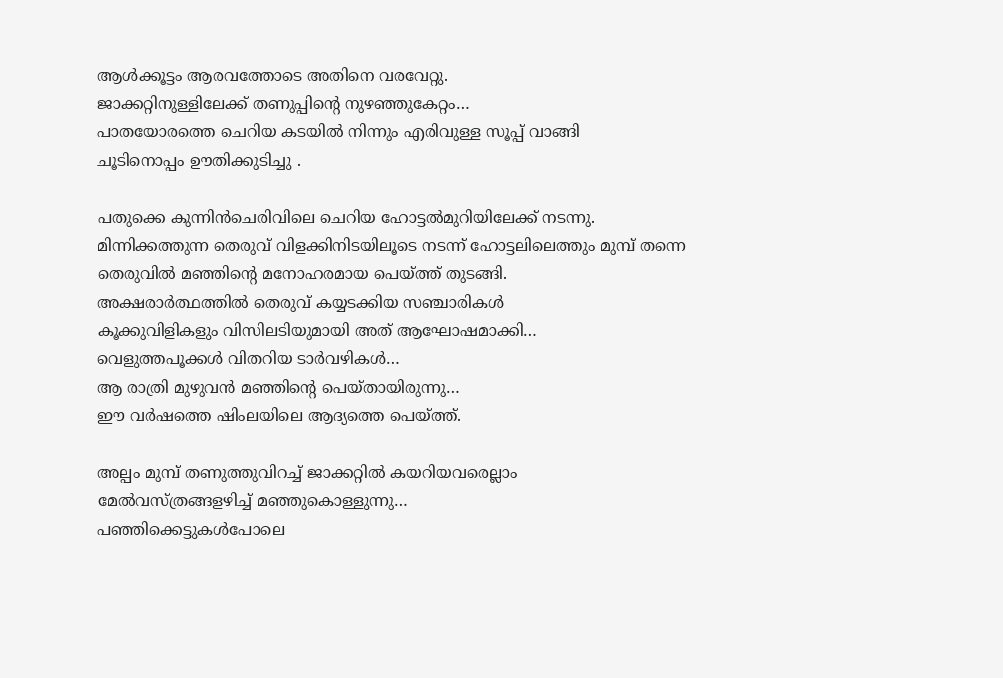ആൾക്കൂട്ടം ആരവത്തോടെ അതിനെ വരവേറ്റു.
ജാക്കറ്റിനുള്ളിലേക്ക് തണുപ്പിന്റെ നുഴഞ്ഞുകേറ്റം…
പാതയോരത്തെ ചെറിയ കടയിൽ നിന്നും എരിവുള്ള സൂപ്പ് വാങ്ങി
ചൂടിനൊപ്പം ഊതിക്കുടിച്ചു .

പതുക്കെ കുന്നിൻചെരിവിലെ ചെറിയ ഹോട്ടൽമുറിയിലേക്ക് നടന്നു.
മിന്നിക്കത്തുന്ന തെരുവ് വിളക്കിനിടയിലൂടെ നടന്ന് ഹോട്ടലിലെത്തും മുമ്പ് തന്നെ
തെരുവിൽ മഞ്ഞിന്റെ മനോഹരമായ പെയ്ത്ത് തുടങ്ങി.
അക്ഷരാർത്ഥത്തിൽ തെരുവ് കയ്യടക്കിയ സഞ്ചാരികൾ
കൂക്കുവിളികളും വിസിലടിയുമായി അത് ആഘോഷമാക്കി…
വെളുത്തപൂക്കൾ വിതറിയ ടാർവഴികൾ…
ആ രാത്രി മുഴുവൻ മഞ്ഞിന്റെ പെയ്തായിരുന്നു…
ഈ വർഷത്തെ ഷിംലയിലെ ആദ്യത്തെ പെയ്ത്ത്.

അല്പം മുമ്പ് തണുത്തുവിറച്ച് ജാക്കറ്റിൽ കയറിയവരെല്ലാം
മേൽവസ്ത്രങ്ങളഴിച്ച് മഞ്ഞുകൊള്ളുന്നു…
പഞ്ഞിക്കെട്ടുകൾപോലെ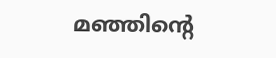മഞ്ഞിന്റെ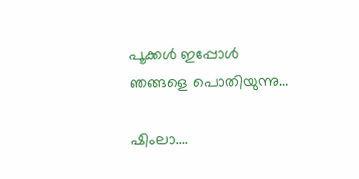പൂക്കൾ ഇപ്പോൾ ഞങ്ങളെ പൊതിയുന്നു…

ഷിംലാ….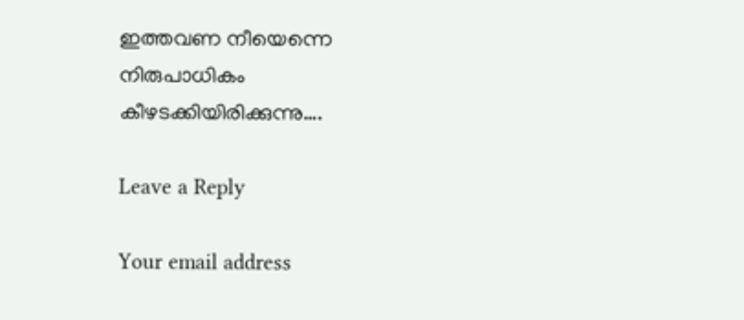ഇത്തവണ നീയെന്നെ
നിരുപാധികം
കീഴടക്കിയിരിക്കുന്നു….

Leave a Reply

Your email address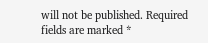will not be published. Required fields are marked *